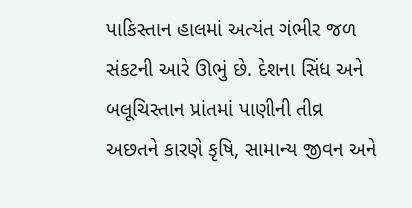પાકિસ્તાન હાલમાં અત્યંત ગંભીર જળ સંકટની આરે ઊભું છે. દેશના સિંધ અને બલૂચિસ્તાન પ્રાંતમાં પાણીની તીવ્ર અછતને કારણે કૃષિ, સામાન્ય જીવન અને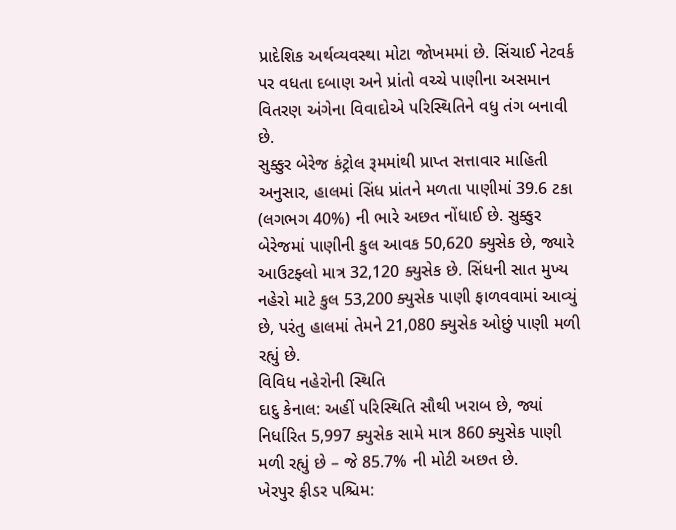પ્રાદેશિક અર્થવ્યવસ્થા મોટા જોખમમાં છે. સિંચાઈ નેટવર્ક પર વધતા દબાણ અને પ્રાંતો વચ્ચે પાણીના અસમાન વિતરણ અંગેના વિવાદોએ પરિસ્થિતિને વધુ તંગ બનાવી છે.
સુક્કુર બેરેજ કંટ્રોલ રૂમમાંથી પ્રાપ્ત સત્તાવાર માહિતી અનુસાર, હાલમાં સિંધ પ્રાંતને મળતા પાણીમાં 39.6 ટકા (લગભગ 40%) ની ભારે અછત નોંધાઈ છે. સુક્કુર બેરેજમાં પાણીની કુલ આવક 50,620 ક્યુસેક છે, જ્યારે આઉટફ્લો માત્ર 32,120 ક્યુસેક છે. સિંધની સાત મુખ્ય નહેરો માટે કુલ 53,200 ક્યુસેક પાણી ફાળવવામાં આવ્યું છે, પરંતુ હાલમાં તેમને 21,080 ક્યુસેક ઓછું પાણી મળી રહ્યું છે.
વિવિધ નહેરોની સ્થિતિ
દાદુ કેનાલ: અહીં પરિસ્થિતિ સૌથી ખરાબ છે, જ્યાં નિર્ધારિત 5,997 ક્યુસેક સામે માત્ર 860 ક્યુસેક પાણી મળી રહ્યું છે – જે 85.7% ની મોટી અછત છે.
ખેરપુર ફીડર પશ્ચિમ: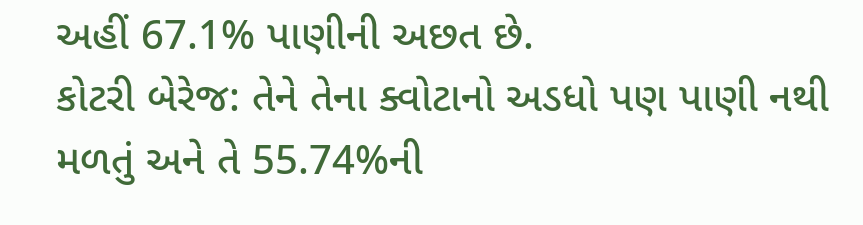અહીં 67.1% પાણીની અછત છે.
કોટરી બેરેજ: તેને તેના ક્વોટાનો અડધો પણ પાણી નથી મળતું અને તે 55.74%ની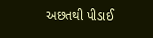અછતથી પીડાઈ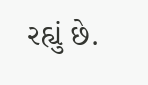રહ્યું છે.